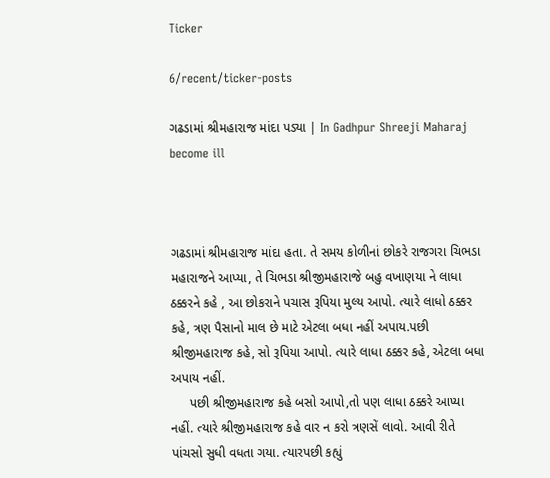Ticker

6/recent/ticker-posts

ગઢડામાં શ્રીમહારાજ માંદા પડ્યા | In Gadhpur Shreeji Maharaj become ill



ગઢડામાં શ્રીમહારાજ માંદા હતા. તે સમય કોળીનાં છોકરે રાજગરા ચિભડા મહારાજને આપ્યા, તે ચિભડા શ્રીજીમહારાજે બહુ વખાણયા ને લાધા ઠક્કરને કહે , આ છોકરાને પચાસ રૂપિયા મુલ્ય આપો. ત્યારે લાધો ઠક્કર કહે, ત્રણ પૈસાનો માલ છે માટે એટલા બધા નહીં અપાય.પછી શ્રીજીમહારાજ કહે, સો રૂપિયા આપો. ત્યારે લાધા ઠક્કર કહે, એટલા બધા અપાય નહીં.
     પછી શ્રીજીમહારાજ કહે બસો આપો,તો પણ લાધા ઠક્કરે આપ્યા નહીં. ત્યારે શ્રીજીમહારાજ કહે વાર ન કરો ત્રણસેં લાવો. આવી રીતે પાંચસો સુધી વધતા ગયા. ત્યારપછી કહ્યું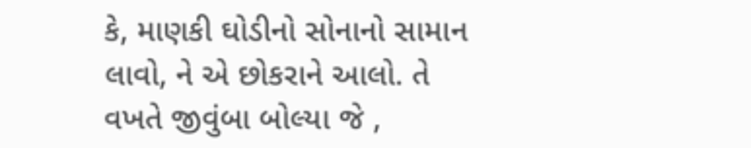કે, માણકી ઘોડીનો સોનાનો સામાન લાવો, ને એ છોકરાને આલો. તે વખતે જીવુંબા બોલ્યા જે ,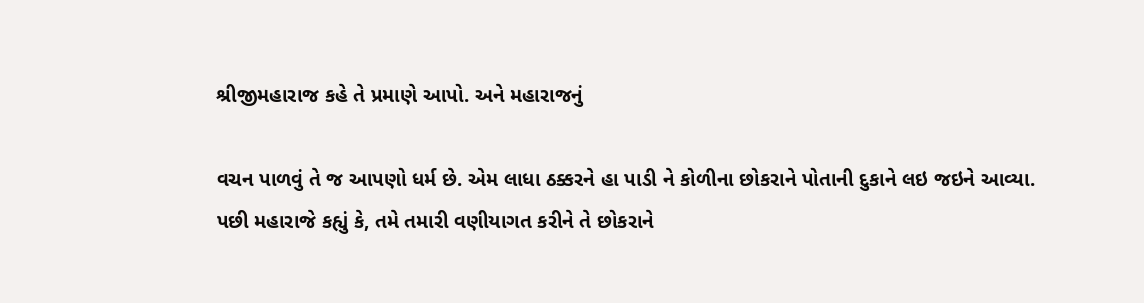શ્રીજીમહારાજ કહે તે પ્રમાણે આપો. અને મહારાજનું

વચન પાળવું તે જ આપણો ધર્મ છે. એમ લાધા ઠક્કરને હા પાડી ને કોળીના છોકરાને પોતાની દુકાને લઇ જઇને આવ્યા. પછી મહારાજે કહ્યું કે, તમે તમારી વણીયાગત કરીને તે છોકરાને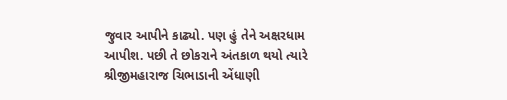જુવાર આપીને કાઢ્યો. પણ હું તેને અક્ષરધામ આપીશ. પછી તે છોકરાને અંતકાળ થયો ત્યારે શ્રીજીમહારાજ ચિભાડાની એંધાણી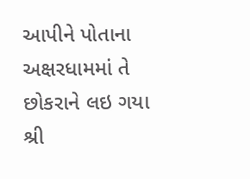આપીને પોતાના અક્ષરધામમાં તે છોકરાને લઇ ગયા
શ્રી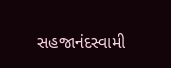સહજાનંદસ્વામી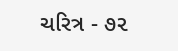ચરિત્ર - ૭૨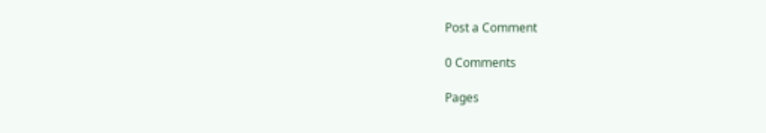Post a Comment

0 Comments

Pages